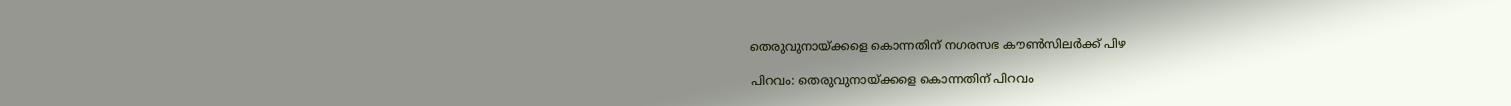തെരുവുനായ്ക്കളെ കൊന്നതിന് നഗരസഭ കൗൺസിലർക്ക് പിഴ

പിറവം: തെരുവുനായ്ക്കളെ കൊന്നതിന് പിറവം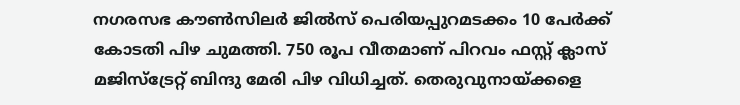നഗരസഭ കൗൺസിലർ ജിൽസ് പെരിയപ്പുറമടക്കം 10 പേർക്ക് കോടതി പിഴ ചുമത്തി. 750 രൂപ വീതമാണ് പിറവം ഫസ്റ്റ് ക്ലാസ് മജിസ്‌ട്രേറ്റ് ബിന്ദു മേരി പിഴ വിധിച്ചത്. തെരുവുനായ്ക്കളെ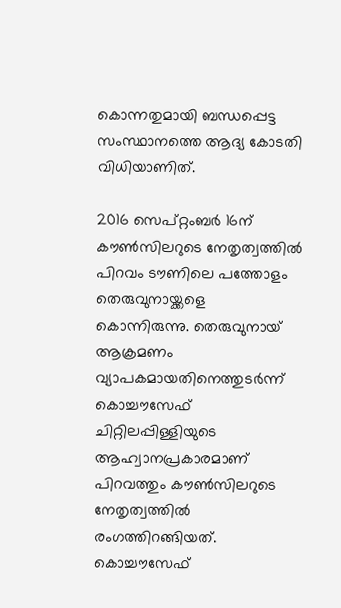കൊന്നതുമായി ബന്ധപ്പെട്ട സംസ്ഥാനത്തെ ആദ്യ കോടതി വിധിയാണിത്.

2016 സെപ്റ്റംബർ 16ന് കൗൺസിലറുടെ നേതൃത്വത്തിൽ പിറവം ടൗണിലെ പത്തോളം തെരുവുനായ്ക്കളെ കൊന്നിരുന്നു. തെരുവുനായ് ആക്രമണം വ്യാപകമായതിനെത്തുടർന്ന് കൊച്ചൗസേഫ് ചിറ്റിലപ്പിള്ളിയുടെ ആഹ്വാനപ്രകാരമാണ് പിറവത്തും കൗൺസിലറുടെ നേതൃത്വത്തിൽ  രംഗത്തിറങ്ങിയത്. കൊച്ചൗസേഫ്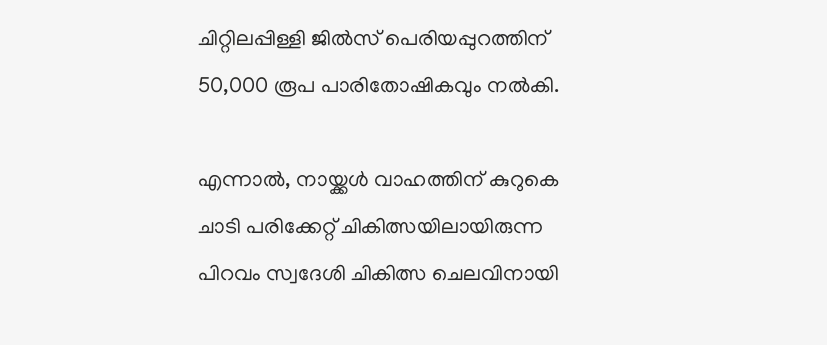ചിറ്റിലപ്പിള്ളി ജിൽസ് പെരിയപ്പുറത്തിന് 50,000 രൂപ പാരിതോഷികവും നൽകി.

എന്നാൽ, നായ്ക്കൾ വാഹത്തിന് കുറുകെ ചാടി പരിക്കേറ്റ് ചികിത്സയിലായിരുന്ന പിറവം സ്വദേശി ചികിത്സ ചെലവിനായി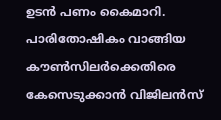ഉടൻ പണം കൈമാറി. പാരിതോഷികം വാങ്ങിയ കൗൺസിലർക്കെതിരെ കേസെടുക്കാൻ വിജിലൻസ്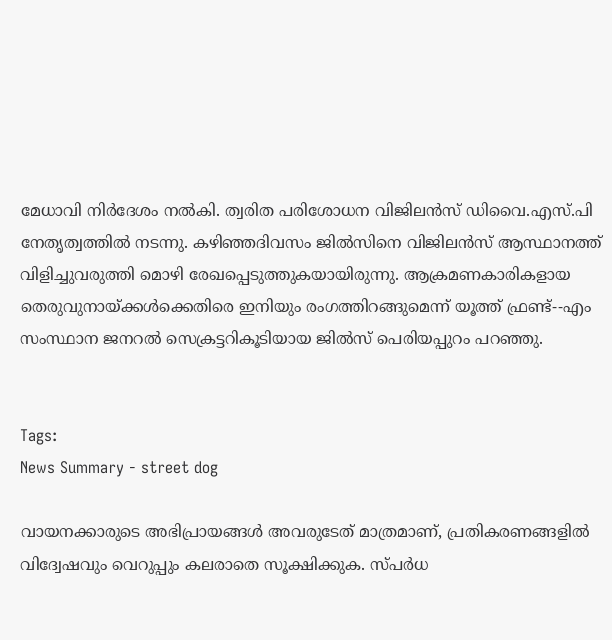മേധാവി നിർദേശം നൽകി. ത്വരിത പരിശോധന വിജിലൻസ് ഡിവൈ.എസ്.പി നേതൃത്വത്തിൽ നടന്നു. കഴിഞ്ഞദിവസം ജിൽസിനെ വിജിലൻസ് ആസ്ഥാനത്ത് വിളിച്ചുവരുത്തി മൊഴി രേഖപ്പെടുത്തുകയായിരുന്നു. ആക്രമണകാരികളായ തെരുവുനായ്ക്കൾക്കെതിരെ ഇനിയും രംഗത്തിറങ്ങുമെന്ന് യൂത്ത് ഫ്രണ്ട്--എം സംസ്ഥാന ജനറൽ സെക്രട്ടറികൂടിയായ ജിൽസ് പെരിയപ്പുറം പറഞ്ഞു.


Tags:
News Summary - street dog

വായനക്കാരുടെ അഭിപ്രായങ്ങള്‍ അവരുടേത് മാത്രമാണ്, പ്രതികരണങ്ങളിൽ വിദ്വേഷവും വെറുപ്പും കലരാതെ സൂക്ഷിക്കുക. സ്പർധ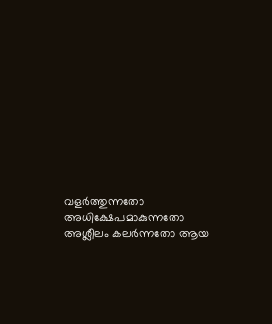വളർത്തുന്നതോ അധിക്ഷേപമാകുന്നതോ അശ്ലീലം കലർന്നതോ ആയ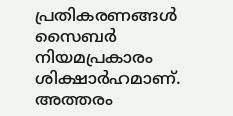പ്രതികരണങ്ങൾ സൈബർ നിയമപ്രകാരം ശിക്ഷാർഹമാണ്. അത്തരം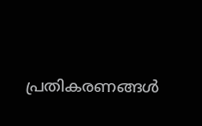പ്രതികരണങ്ങൾ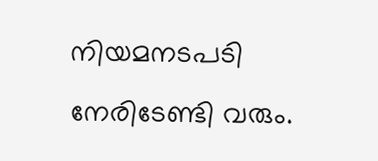നിയമനടപടി നേരിടേണ്ടി വരും.